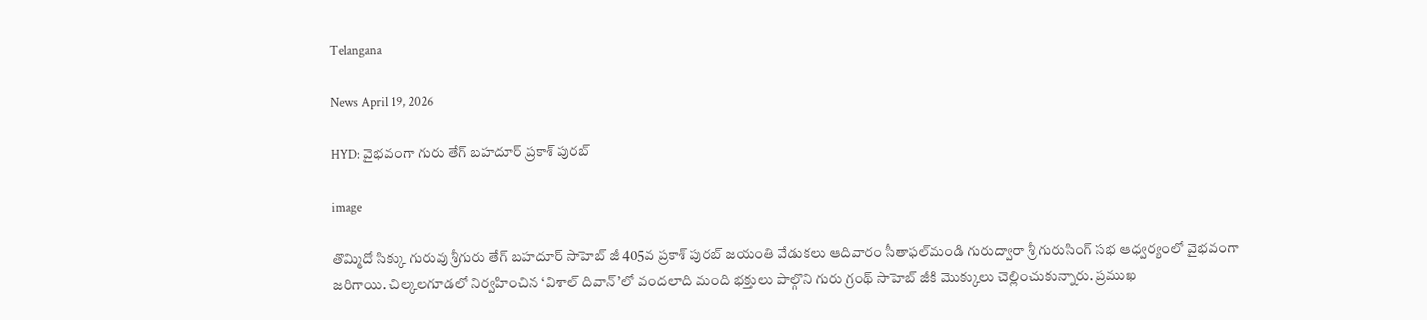Telangana

News April 19, 2026

HYD: వైభవంగా గురు తేగ్‌ బహదూర్‌ ప్రకాశ్ పురబ్‌

image

తొమ్మిదో సిక్కు గురువు శ్రీగురు తేగ్‌ బహదూర్‌ సాహెబ్‌ జీ 405వ ప్రకాశ్ పురబ్‌ జయంతి వేడుకలు ఆదివారం సీతాఫల్‌మండి గురుద్వారా శ్రీ గురుసింగ్‌ సభ ఆధ్వర్యంలో వైభవంగా జరిగాయి. చిల్కలగూడలో నిర్వహించిన ‘విశాల్‌ దివాన్‌’లో వందలాది మంది భక్తులు పాల్గొని గురు గ్రంథ్‌ సాహెబ్‌ జీకి మొక్కులు చెల్లించుకున్నారు. ప్రముఖ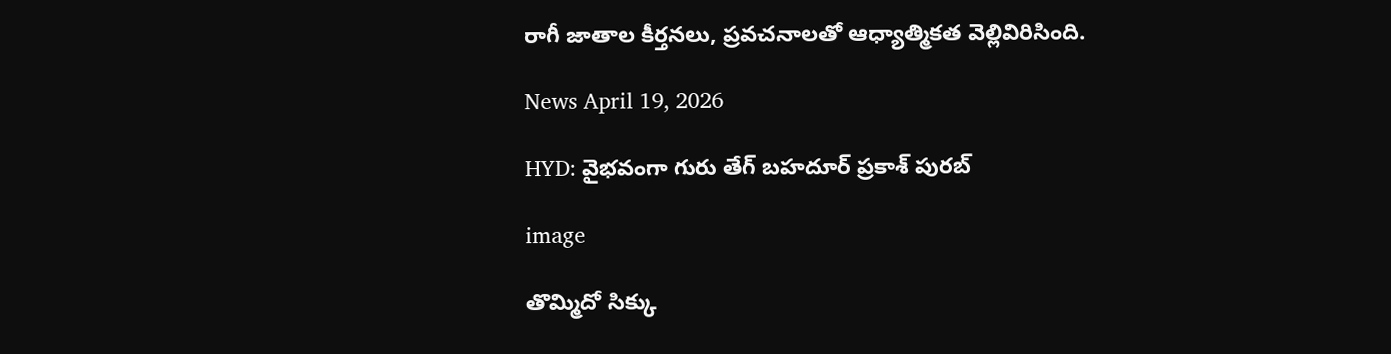రాగీ జాతాల కీర్తనలు, ప్రవచనాలతో ఆధ్యాత్మికత వెల్లివిరిసింది.

News April 19, 2026

HYD: వైభవంగా గురు తేగ్‌ బహదూర్‌ ప్రకాశ్ పురబ్‌

image

తొమ్మిదో సిక్కు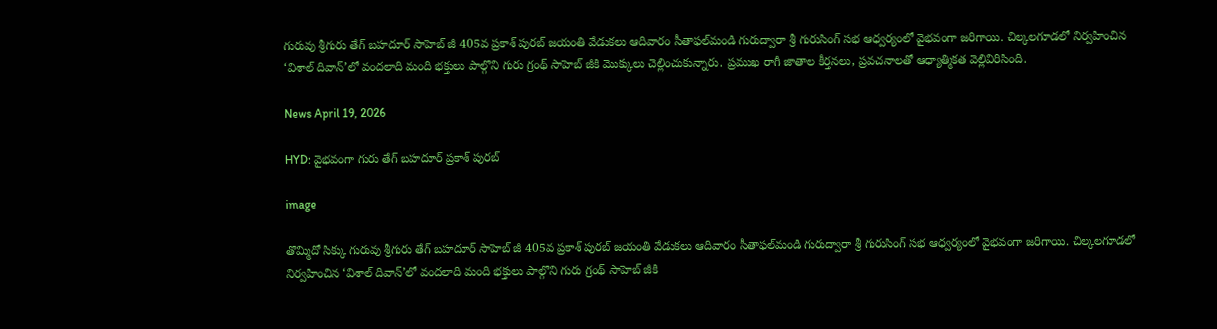గురువు శ్రీగురు తేగ్‌ బహదూర్‌ సాహెబ్‌ జీ 405వ ప్రకాశ్ పురబ్‌ జయంతి వేడుకలు ఆదివారం సీతాఫల్‌మండి గురుద్వారా శ్రీ గురుసింగ్‌ సభ ఆధ్వర్యంలో వైభవంగా జరిగాయి. చిల్కలగూడలో నిర్వహించిన ‘విశాల్‌ దివాన్‌’లో వందలాది మంది భక్తులు పాల్గొని గురు గ్రంథ్‌ సాహెబ్‌ జీకి మొక్కులు చెల్లించుకున్నారు. ప్రముఖ రాగీ జాతాల కీర్తనలు, ప్రవచనాలతో ఆధ్యాత్మికత వెల్లివిరిసింది.

News April 19, 2026

HYD: వైభవంగా గురు తేగ్‌ బహదూర్‌ ప్రకాశ్ పురబ్‌

image

తొమ్మిదో సిక్కు గురువు శ్రీగురు తేగ్‌ బహదూర్‌ సాహెబ్‌ జీ 405వ ప్రకాశ్ పురబ్‌ జయంతి వేడుకలు ఆదివారం సీతాఫల్‌మండి గురుద్వారా శ్రీ గురుసింగ్‌ సభ ఆధ్వర్యంలో వైభవంగా జరిగాయి. చిల్కలగూడలో నిర్వహించిన ‘విశాల్‌ దివాన్‌’లో వందలాది మంది భక్తులు పాల్గొని గురు గ్రంథ్‌ సాహెబ్‌ జీకి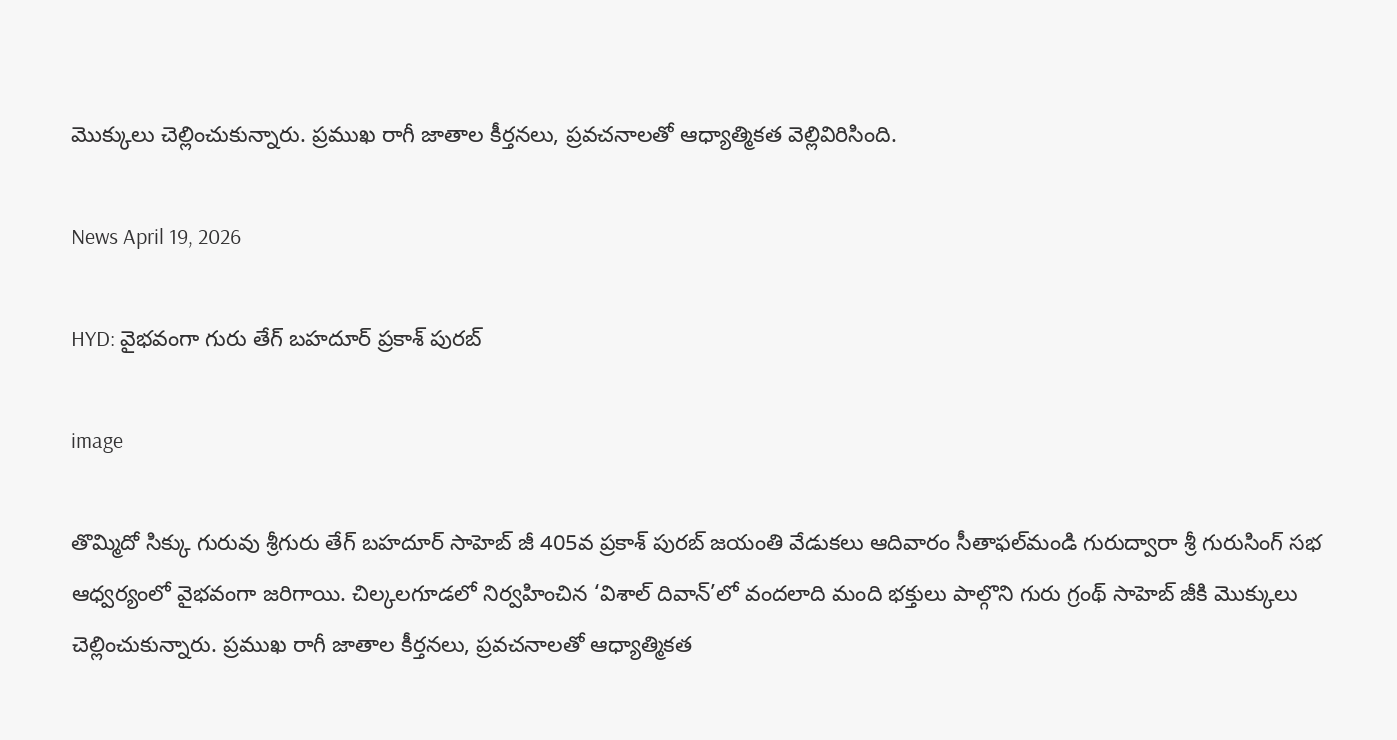మొక్కులు చెల్లించుకున్నారు. ప్రముఖ రాగీ జాతాల కీర్తనలు, ప్రవచనాలతో ఆధ్యాత్మికత వెల్లివిరిసింది.

News April 19, 2026

HYD: వైభవంగా గురు తేగ్‌ బహదూర్‌ ప్రకాశ్ పురబ్‌

image

తొమ్మిదో సిక్కు గురువు శ్రీగురు తేగ్‌ బహదూర్‌ సాహెబ్‌ జీ 405వ ప్రకాశ్ పురబ్‌ జయంతి వేడుకలు ఆదివారం సీతాఫల్‌మండి గురుద్వారా శ్రీ గురుసింగ్‌ సభ ఆధ్వర్యంలో వైభవంగా జరిగాయి. చిల్కలగూడలో నిర్వహించిన ‘విశాల్‌ దివాన్‌’లో వందలాది మంది భక్తులు పాల్గొని గురు గ్రంథ్‌ సాహెబ్‌ జీకి మొక్కులు చెల్లించుకున్నారు. ప్రముఖ రాగీ జాతాల కీర్తనలు, ప్రవచనాలతో ఆధ్యాత్మికత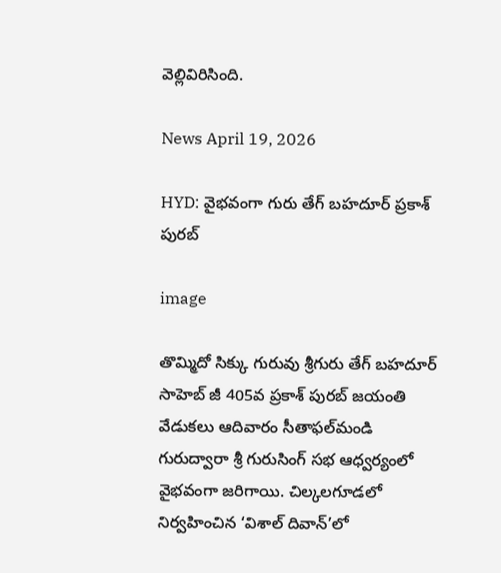వెల్లివిరిసింది.

News April 19, 2026

HYD: వైభవంగా గురు తేగ్‌ బహదూర్‌ ప్రకాశ్ పురబ్‌

image

తొమ్మిదో సిక్కు గురువు శ్రీగురు తేగ్‌ బహదూర్‌ సాహెబ్‌ జీ 405వ ప్రకాశ్ పురబ్‌ జయంతి వేడుకలు ఆదివారం సీతాఫల్‌మండి గురుద్వారా శ్రీ గురుసింగ్‌ సభ ఆధ్వర్యంలో వైభవంగా జరిగాయి. చిల్కలగూడలో నిర్వహించిన ‘విశాల్‌ దివాన్‌’లో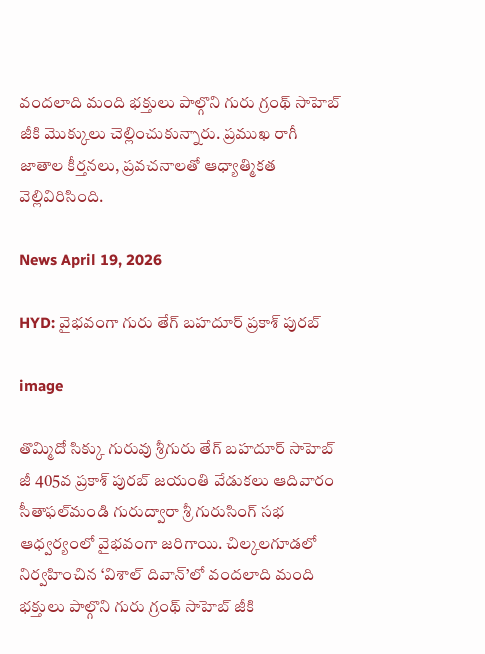వందలాది మంది భక్తులు పాల్గొని గురు గ్రంథ్‌ సాహెబ్‌ జీకి మొక్కులు చెల్లించుకున్నారు. ప్రముఖ రాగీ జాతాల కీర్తనలు, ప్రవచనాలతో ఆధ్యాత్మికత వెల్లివిరిసింది.

News April 19, 2026

HYD: వైభవంగా గురు తేగ్‌ బహదూర్‌ ప్రకాశ్ పురబ్‌

image

తొమ్మిదో సిక్కు గురువు శ్రీగురు తేగ్‌ బహదూర్‌ సాహెబ్‌ జీ 405వ ప్రకాశ్ పురబ్‌ జయంతి వేడుకలు ఆదివారం సీతాఫల్‌మండి గురుద్వారా శ్రీ గురుసింగ్‌ సభ ఆధ్వర్యంలో వైభవంగా జరిగాయి. చిల్కలగూడలో నిర్వహించిన ‘విశాల్‌ దివాన్‌’లో వందలాది మంది భక్తులు పాల్గొని గురు గ్రంథ్‌ సాహెబ్‌ జీకి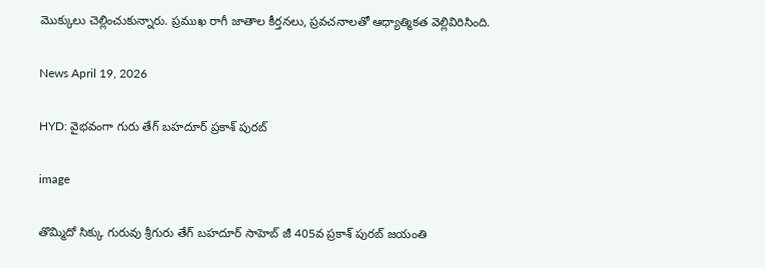మొక్కులు చెల్లించుకున్నారు. ప్రముఖ రాగీ జాతాల కీర్తనలు, ప్రవచనాలతో ఆధ్యాత్మికత వెల్లివిరిసింది.

News April 19, 2026

HYD: వైభవంగా గురు తేగ్‌ బహదూర్‌ ప్రకాశ్ పురబ్‌

image

తొమ్మిదో సిక్కు గురువు శ్రీగురు తేగ్‌ బహదూర్‌ సాహెబ్‌ జీ 405వ ప్రకాశ్ పురబ్‌ జయంతి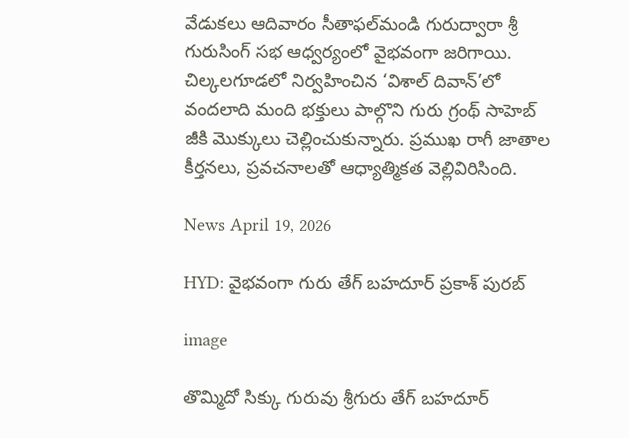వేడుకలు ఆదివారం సీతాఫల్‌మండి గురుద్వారా శ్రీ గురుసింగ్‌ సభ ఆధ్వర్యంలో వైభవంగా జరిగాయి. చిల్కలగూడలో నిర్వహించిన ‘విశాల్‌ దివాన్‌’లో వందలాది మంది భక్తులు పాల్గొని గురు గ్రంథ్‌ సాహెబ్‌ జీకి మొక్కులు చెల్లించుకున్నారు. ప్రముఖ రాగీ జాతాల కీర్తనలు, ప్రవచనాలతో ఆధ్యాత్మికత వెల్లివిరిసింది.

News April 19, 2026

HYD: వైభవంగా గురు తేగ్‌ బహదూర్‌ ప్రకాశ్ పురబ్‌

image

తొమ్మిదో సిక్కు గురువు శ్రీగురు తేగ్‌ బహదూర్‌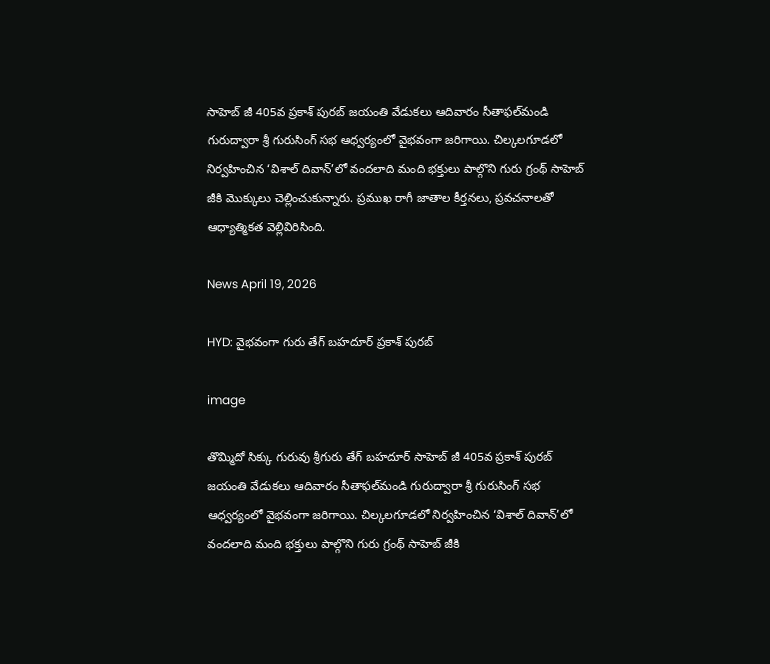సాహెబ్‌ జీ 405వ ప్రకాశ్ పురబ్‌ జయంతి వేడుకలు ఆదివారం సీతాఫల్‌మండి గురుద్వారా శ్రీ గురుసింగ్‌ సభ ఆధ్వర్యంలో వైభవంగా జరిగాయి. చిల్కలగూడలో నిర్వహించిన ‘విశాల్‌ దివాన్‌’లో వందలాది మంది భక్తులు పాల్గొని గురు గ్రంథ్‌ సాహెబ్‌ జీకి మొక్కులు చెల్లించుకున్నారు. ప్రముఖ రాగీ జాతాల కీర్తనలు, ప్రవచనాలతో ఆధ్యాత్మికత వెల్లివిరిసింది.

News April 19, 2026

HYD: వైభవంగా గురు తేగ్‌ బహదూర్‌ ప్రకాశ్ పురబ్‌

image

తొమ్మిదో సిక్కు గురువు శ్రీగురు తేగ్‌ బహదూర్‌ సాహెబ్‌ జీ 405వ ప్రకాశ్ పురబ్‌ జయంతి వేడుకలు ఆదివారం సీతాఫల్‌మండి గురుద్వారా శ్రీ గురుసింగ్‌ సభ ఆధ్వర్యంలో వైభవంగా జరిగాయి. చిల్కలగూడలో నిర్వహించిన ‘విశాల్‌ దివాన్‌’లో వందలాది మంది భక్తులు పాల్గొని గురు గ్రంథ్‌ సాహెబ్‌ జీకి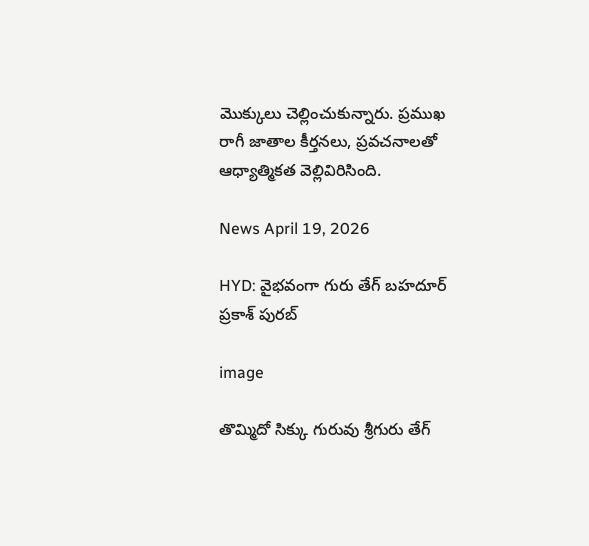మొక్కులు చెల్లించుకున్నారు. ప్రముఖ రాగీ జాతాల కీర్తనలు, ప్రవచనాలతో ఆధ్యాత్మికత వెల్లివిరిసింది.

News April 19, 2026

HYD: వైభవంగా గురు తేగ్‌ బహదూర్‌ ప్రకాశ్ పురబ్‌

image

తొమ్మిదో సిక్కు గురువు శ్రీగురు తేగ్‌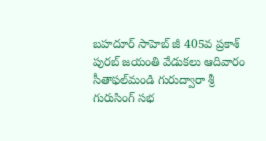బహదూర్‌ సాహెబ్‌ జీ 405వ ప్రకాశ్ పురబ్‌ జయంతి వేడుకలు ఆదివారం సీతాఫల్‌మండి గురుద్వారా శ్రీ గురుసింగ్‌ సభ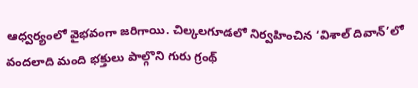ఆధ్వర్యంలో వైభవంగా జరిగాయి. చిల్కలగూడలో నిర్వహించిన ‘విశాల్‌ దివాన్‌’లో వందలాది మంది భక్తులు పాల్గొని గురు గ్రంథ్‌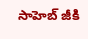సాహెబ్‌ జీకి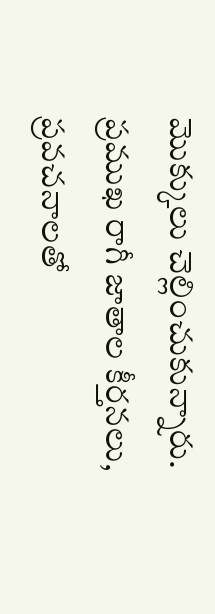మొక్కులు చెల్లించుకున్నారు. ప్రముఖ రాగీ జాతాల కీర్తనలు, ప్రవచనాలతో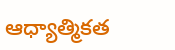ఆధ్యాత్మికత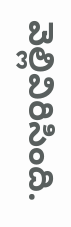వెల్లివిరిసింది.